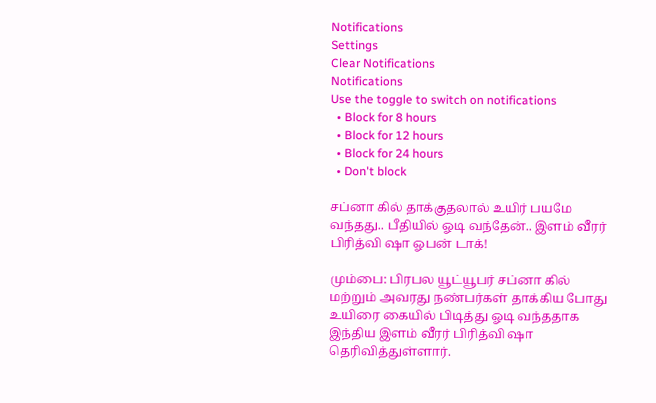Notifications
Settings
Clear Notifications
Notifications
Use the toggle to switch on notifications
  • Block for 8 hours
  • Block for 12 hours
  • Block for 24 hours
  • Don't block

சப்னா கில் தாக்குதலால் உயிர் பயமே வந்தது.. பீதியில் ஓடி வந்தேன்.. இளம் வீரர் பிரித்வி ஷா ஓபன் டாக்!

மும்பை: பிரபல யூட்யூபர் சப்னா கில் மற்றும் அவரது நண்பர்கள் தாக்கிய போது உயிரை கையில் பிடித்து ஓடி வந்ததாக இந்திய இளம் வீரர் பிரித்வி ஷா தெரிவித்துள்ளார்.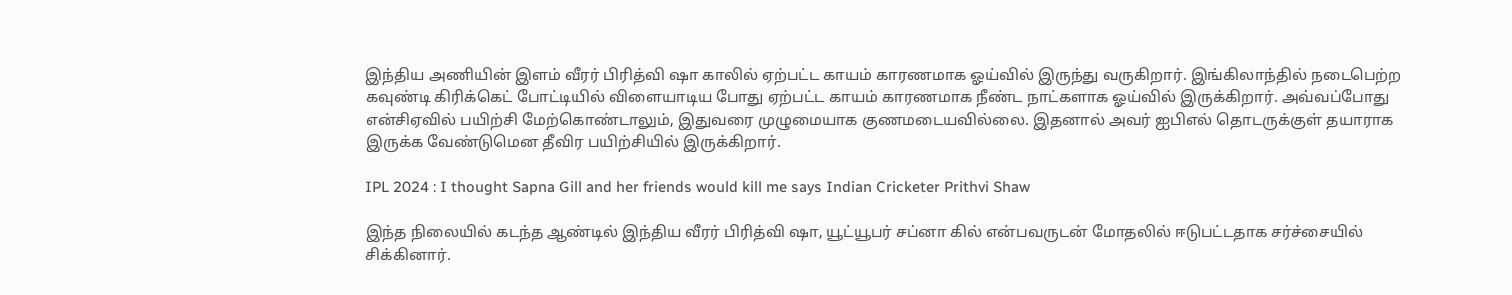இந்திய அணியின் இளம் வீரர் பிரித்வி ஷா காலில் ஏற்பட்ட காயம் காரணமாக ஓய்வில் இருந்து வருகிறார். இங்கிலாந்தில் நடைபெற்ற கவுண்டி கிரிக்கெட் போட்டியில் விளையாடிய போது ஏற்பட்ட காயம் காரணமாக நீண்ட நாட்களாக ஓய்வில் இருக்கிறார். அவ்வப்போது என்சிஏவில் பயிற்சி மேற்கொண்டாலும், இதுவரை முழுமையாக குணமடையவில்லை. இதனால் அவர் ஐபிஎல் தொடருக்குள் தயாராக இருக்க வேண்டுமென தீவிர பயிற்சியில் இருக்கிறார்.

IPL 2024 : I thought Sapna Gill and her friends would kill me says Indian Cricketer Prithvi Shaw

இந்த நிலையில் கடந்த ஆண்டில் இந்திய வீரர் பிரித்வி ஷா, யூட்யூபர் சப்னா கில் என்பவருடன் மோதலில் ஈடுபட்டதாக சர்ச்சையில் சிக்கினார்.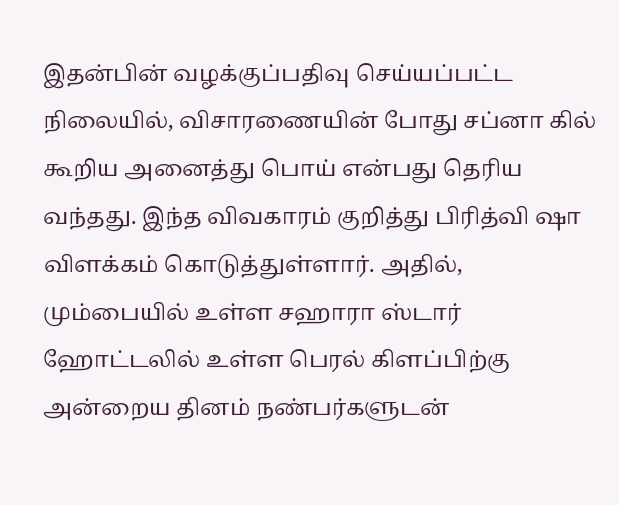இதன்பின் வழக்குப்பதிவு செய்யப்பட்ட நிலையில், விசாரணையின் போது சப்னா கில் கூறிய அனைத்து பொய் என்பது தெரிய வந்தது. இந்த விவகாரம் குறித்து பிரித்வி ஷா விளக்கம் கொடுத்துள்ளார். அதில், மும்பையில் உள்ள சஹாரா ஸ்டார் ஹோட்டலில் உள்ள பெரல் கிளப்பிற்கு அன்றைய தினம் நண்பர்களுடன்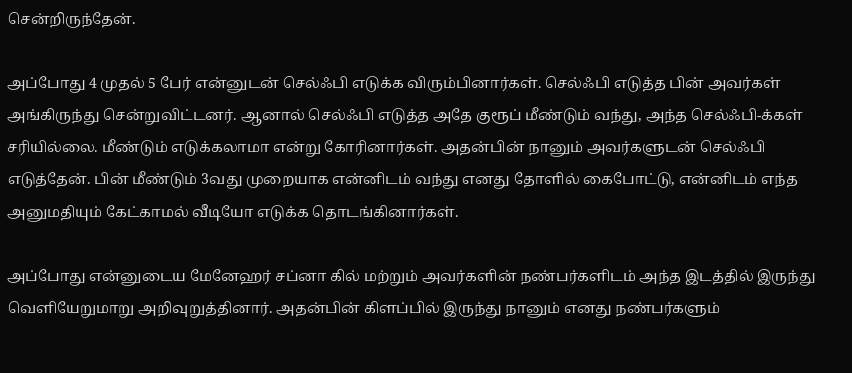சென்றிருந்தேன்.

அப்போது 4 முதல் 5 பேர் என்னுடன் செல்ஃபி எடுக்க விரும்பினார்கள். செல்ஃபி எடுத்த பின் அவர்கள் அங்கிருந்து சென்றுவிட்டனர். ஆனால் செல்ஃபி எடுத்த அதே குரூப் மீண்டும் வந்து, அந்த செல்ஃபி-க்கள் சரியில்லை. மீண்டும் எடுக்கலாமா என்று கோரினார்கள். அதன்பின் நானும் அவர்களுடன் செல்ஃபி எடுத்தேன். பின் மீண்டும் 3வது முறையாக என்னிடம் வந்து எனது தோளில் கைபோட்டு, என்னிடம் எந்த அனுமதியும் கேட்காமல் வீடியோ எடுக்க தொடங்கினார்கள்.

அப்போது என்னுடைய மேனேஹர் சப்னா கில் மற்றும் அவர்களின் நண்பர்களிடம் அந்த இடத்தில் இருந்து வெளியேறுமாறு அறிவுறுத்தினார். அதன்பின் கிளப்பில் இருந்து நானும் எனது நண்பர்களும்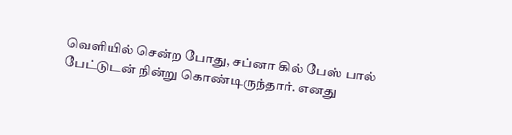வெளியில் சென்ற போது, சப்னா கில் பேஸ் பால் பேட்டுடன் நின்று கொண்டிருந்தார். எனது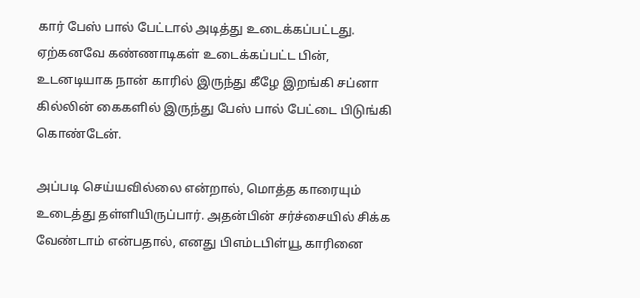கார் பேஸ் பால் பேட்டால் அடித்து உடைக்கப்பட்டது. ஏற்கனவே கண்ணாடிகள் உடைக்கப்பட்ட பின், உடனடியாக நான் காரில் இருந்து கீழே இறங்கி சப்னா கில்லின் கைகளில் இருந்து பேஸ் பால் பேட்டை பிடுங்கி கொண்டேன்.

அப்படி செய்யவில்லை என்றால், மொத்த காரையும் உடைத்து தள்ளியிருப்பார். அதன்பின் சர்ச்சையில் சிக்க வேண்டாம் என்பதால், எனது பிஎம்டபிள்யூ காரினை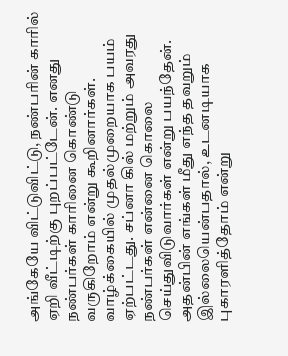அங்கேயே விட்டுவிட்டு, நண்பரின் காரில் ஏறி வீட்டிற்கு புறப்பட்டேன். எனது நண்பர்கள் காரினை கொண்டு வருகிறோம் என்று கூறினார்கள். வாழ்க்கையில் முதல்முறையாக பயம் ஏற்பட்டது. சப்னா கில் மற்றும் அவரது நண்பர்கள் என்னை கொலை செய்துவிடுவார்கள் என்று பயந்தேன். அதன்பின் எங்கள் மீது எந்த தவறும் இல்லையென்பதால், உடனடியாக புகாரளித்தோம் என்று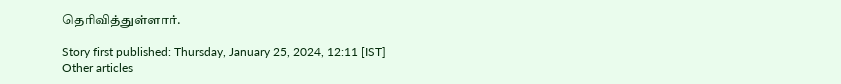தெரிவித்துள்ளார்.

Story first published: Thursday, January 25, 2024, 12:11 [IST]
Other articles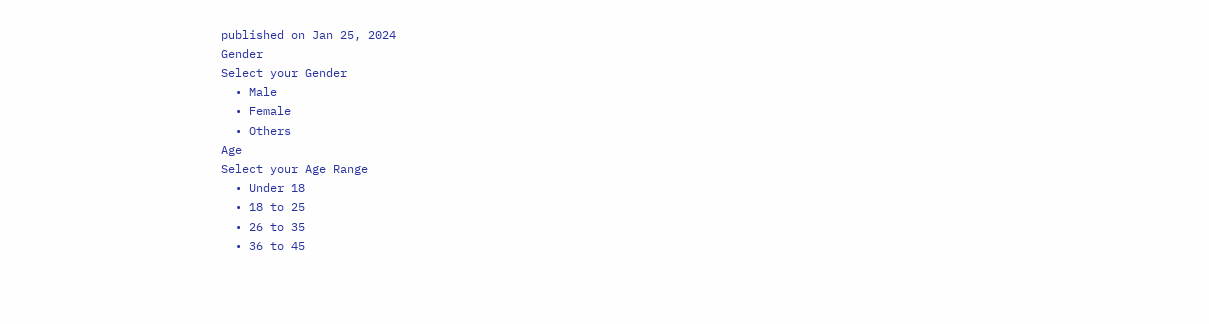published on Jan 25, 2024
Gender
Select your Gender
  • Male
  • Female
  • Others
Age
Select your Age Range
  • Under 18
  • 18 to 25
  • 26 to 35
  • 36 to 45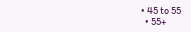• 45 to 55
  • 55+